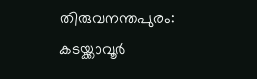തിരുവനന്തപുരം: കടയ്ക്കാവൂർ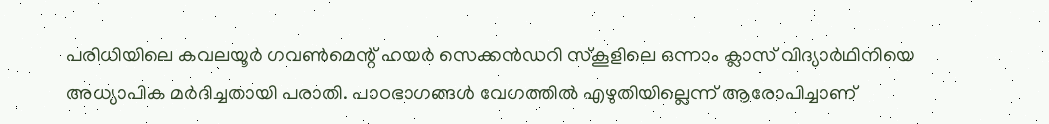പരിധിയിലെ കവലയൂർ ഗവൺമെന്റ് ഹയർ സെക്കൻഡറി സ്കൂളിലെ ഒന്നാം ക്ലാസ് വിദ്യാർഥിനിയെ അധ്യാപിക മർദിച്ചതായി പരാതി. പാഠഭാഗങ്ങൾ വേഗത്തിൽ എഴുതിയില്ലെന്ന് ആരോപിച്ചാണ്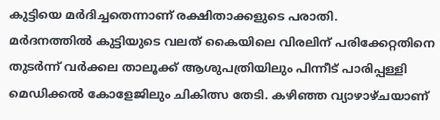കുട്ടിയെ മർദിച്ചതെന്നാണ് രക്ഷിതാക്കളുടെ പരാതി.
മർദനത്തിൽ കുട്ടിയുടെ വലത് കൈയിലെ വിരലിന് പരിക്കേറ്റതിനെ തുടർന്ന് വർക്കല താലൂക്ക് ആശുപത്രിയിലും പിന്നീട് പാരിപ്പള്ളി മെഡിക്കൽ കോളേജിലും ചികിത്സ തേടി. കഴിഞ്ഞ വ്യാഴാഴ്ചയാണ്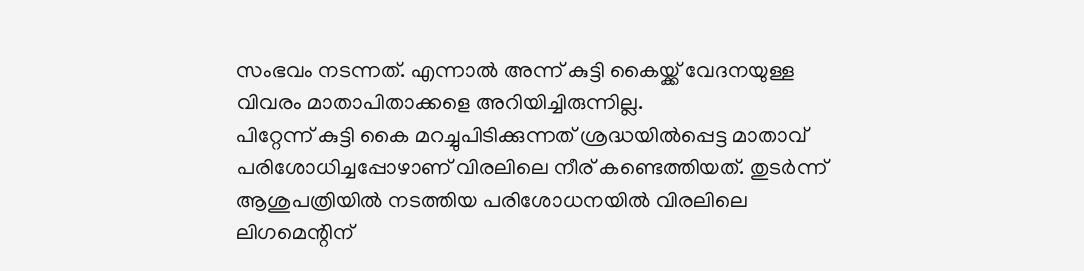സംഭവം നടന്നത്. എന്നാൽ അന്ന് കുട്ടി കൈയ്ക്ക് വേദനയുള്ള വിവരം മാതാപിതാക്കളെ അറിയിച്ചിരുന്നില്ല.
പിറ്റേന്ന് കുട്ടി കൈ മറച്ചുപിടിക്കുന്നത് ശ്രദ്ധയിൽപ്പെട്ട മാതാവ് പരിശോധിച്ചപ്പോഴാണ് വിരലിലെ നീര് കണ്ടെത്തിയത്. തുടർന്ന് ആശുപത്രിയിൽ നടത്തിയ പരിശോധനയിൽ വിരലിലെ ലിഗമെന്റിന്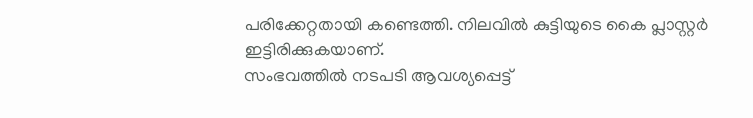പരിക്കേറ്റതായി കണ്ടെത്തി. നിലവിൽ കുട്ടിയുടെ കൈ പ്ലാസ്റ്റർ ഇട്ടിരിക്കുകയാണ്.
സംഭവത്തിൽ നടപടി ആവശ്യപ്പെട്ട്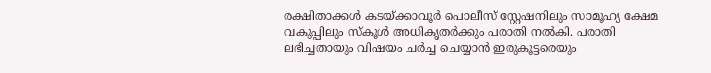രക്ഷിതാക്കൾ കടയ്ക്കാവൂർ പൊലീസ് സ്റ്റേഷനിലും സാമൂഹ്യ ക്ഷേമ വകുപ്പിലും സ്കൂൾ അധികൃതർക്കും പരാതി നൽകി. പരാതി ലഭിച്ചതായും വിഷയം ചർച്ച ചെയ്യാൻ ഇരുകൂട്ടരെയും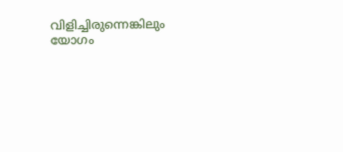വിളിച്ചിരുന്നെങ്കിലും യോഗം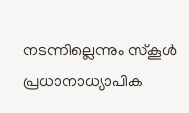നടന്നില്ലെന്നും സ്കൂൾ പ്രധാനാധ്യാപിക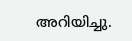അറിയിച്ചു.